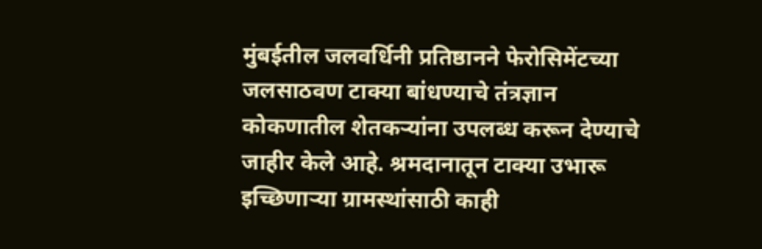मुंबईतील जलवर्धिनी प्रतिष्ठानने फेरोसिमेंटच्या जलसाठवण टाक्या बांधण्याचे तंत्रज्ञान कोकणातील शेतकऱ्यांना उपलब्ध करून देण्याचे जाहीर केले आहे. श्रमदानातून टाक्या उभारू इच्छिणाऱ्या ग्रामस्थांसाठी काही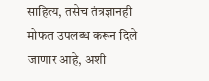साहित्य, तसेच तंत्रज्ञानही मोफत उपलब्ध करून दिले जाणार आहे, अशी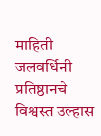माहिती जलवर्धिनी प्रतिष्ठानचे विश्वस्त उल्हास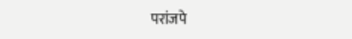परांजपे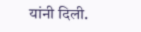यांनी दिली.